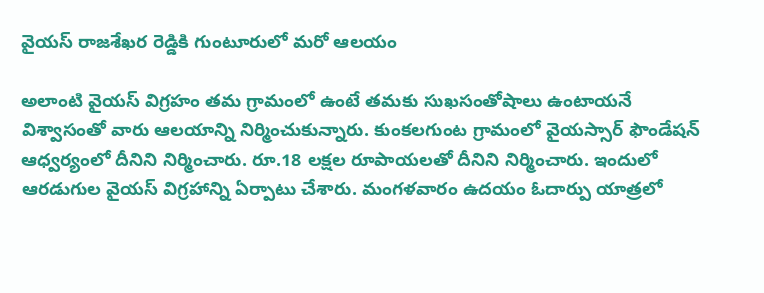వైయస్ రాజశేఖర రెడ్డికి గుంటూరులో మరో ఆలయం

అలాంటి వైయస్ విగ్రహం తమ గ్రామంలో ఉంటే తమకు సుఖసంతోషాలు ఉంటాయనే విశ్వాసంతో వారు ఆలయాన్ని నిర్మించుకున్నారు. కుంకలగుంట గ్రామంలో వైయస్సార్ ఫౌండేషన్ ఆధ్వర్యంలో దీనిని నిర్మించారు. రూ.18 లక్షల రూపాయలతో దీనిని నిర్మించారు. ఇందులో ఆరడుగుల వైయస్ విగ్రహాన్ని ఏర్పాటు చేశారు. మంగళవారం ఉదయం ఓదార్పు యాత్రలో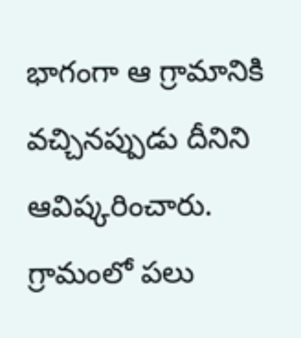భాగంగా ఆ గ్రామానికి వచ్చినప్పుడు దీనిని ఆవిష్కరించారు. గ్రామంలో పలు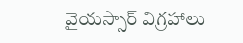వైయస్సార్ విగ్రహాలు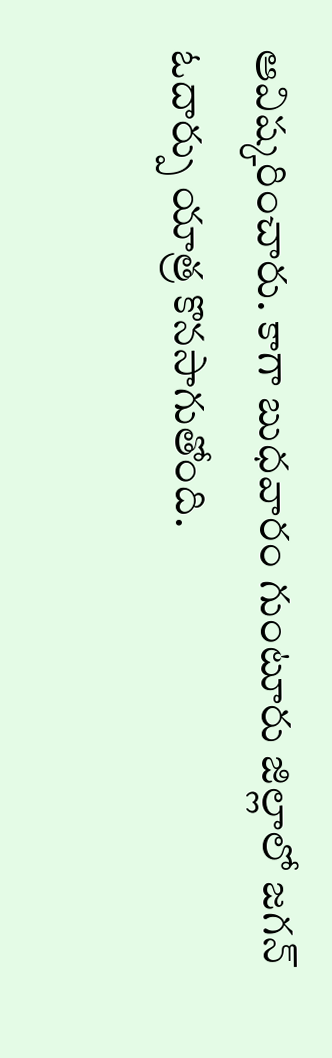ఆవిష్కరించారు. కాగా బుధవారం గుంటూరు జిల్లాలో జగన్ ఓదార్పు యాత్ర కొనసాగుతోంది.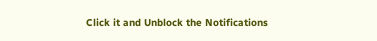Click it and Unblock the Notifications